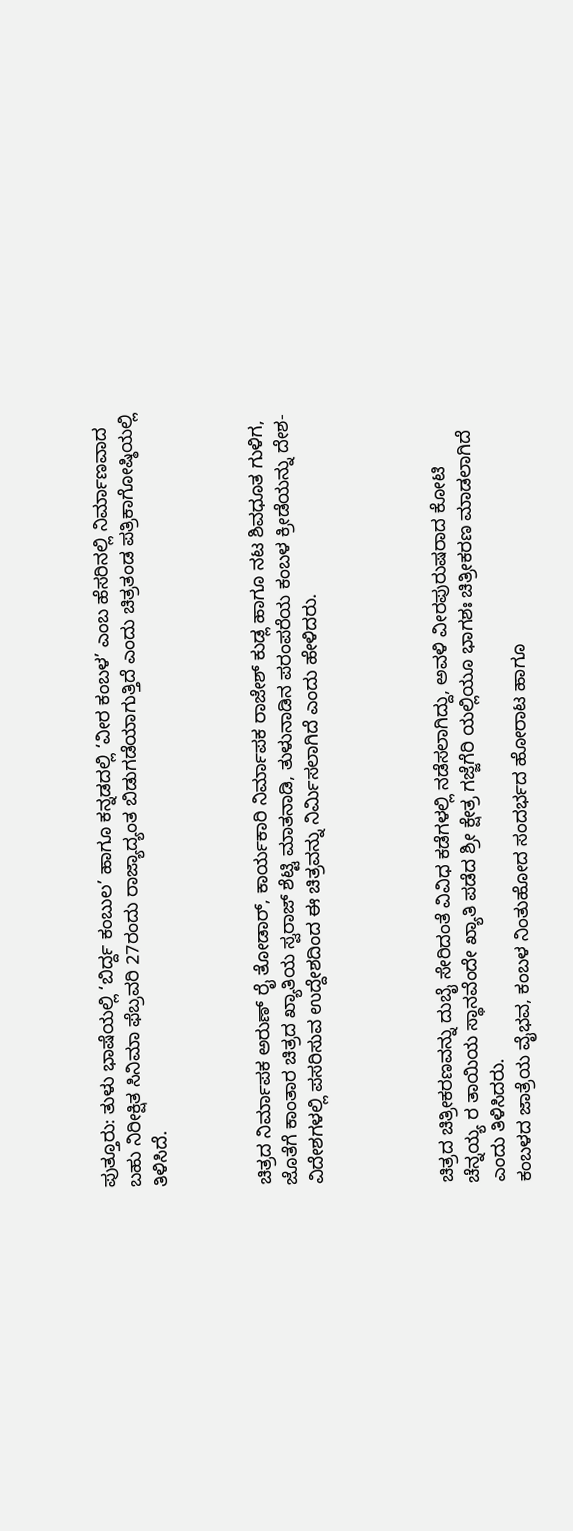ಪುತ್ತೂರು: ತುಳು ಭಾಷೆಯಲ್ಲಿ ‘ಬಿರ್ದ್ದ ಕಂಬುಲ’ ಹಾಗೂ ಕನ್ನಡದಲ್ಲಿ ‘ವೀರ ಕಂಬಳ’ ಎಂಬ ಹೆಸರಿನಲ್ಲಿ ನಿರ್ಮಾಣವಾದ ಬಹು ನಿರೀಕ್ಷಿತ ಸಿನಿಮಾ ಫೆಬ್ರವರಿ 27ರಂದು ರಾಜ್ಯಾದ್ಯಂತ ಬಿಡುಗಡೆಯಾಗುತ್ತಿದೆ ಎಂದು ಚಿತ್ರತಂಡ ಪತ್ರಿಕಾಗೋಷ್ಠಿಯಲ್ಲಿ ತಿಳಿಸಿದೆ.



ಚಿತ್ರದ ನಿರ್ಮಾಪಕ ಅರುಣ್ ರೈ ತೋಡಾರ್, ಕಾರ್ಯಕಾರಿ ನಿರ್ಮಾಪಕ ರಾಜೇಶ್ ಕುಡ್ಲ ಹಾಗೂ ನಟ ಶಿವಧೂತ ಗುಳಿಗ, ಜೊತೆಗೆ ಕಾಂತಾರ ಚಿತ್ರದ ಖ್ಯಾತಿಯ ಸ್ವರಾಜ್ ಶೆಟ್ಟಿ ಮಾತನಾಡಿ, ತುಳುನಾಡಿನ ಪರಂಪರೆಯ ಕಂಬಳ ಕ್ರೀಡೆಯನ್ನು ದೇಶ-ವಿದೇಶಗಳಲ್ಲಿ ಪಸರಿಸುವ ಉದ್ದೇಶದಿಂದ ಈ ಚಿತ್ರವನ್ನು ನಿರ್ಮಿಸಲಾಗಿದೆ ಎಂದು ಹೇಳಿದರು.




ಚಿತ್ರದ ಚಿತ್ರೀಕರಣವನ್ನು ದುಬೈ ಸೇರಿದಂತೆ ವಿವಿಧ ಕಡೆಗಳಲ್ಲಿ ನಡೆಸಲಾಗಿದ್ದು, ಅವಳಿ ವೀರಪುರುಷರಾದ ಕೋಟಿ ಚೆನ್ನಯ್ಯ ರ ತಾಯಿಯ ಸ್ಥಾನವೆಂದೇ ಖ್ಯಾತಿ ಪಡೆದ ಶ್ರೀ ಕ್ಷೇತ್ರ ಗಜ್ಜೆಗೆರಿ ಯಲ್ಲಿಯೂ ಭಾಗಶಃ ಚಿತ್ರೀಕರಣ ಮಾಡಲಾಗಿದೆ ಎಂದು ತಿಳಿಸಿದರು.
ಕಂಬಳದ ಜಾತ್ರೆಯ ವೈಭವ, ಕಂಬಳ ನಿಂತುಹೋದ ಸಂದರ್ಭದ ಹೋರಾಟ ಹಾಗೂ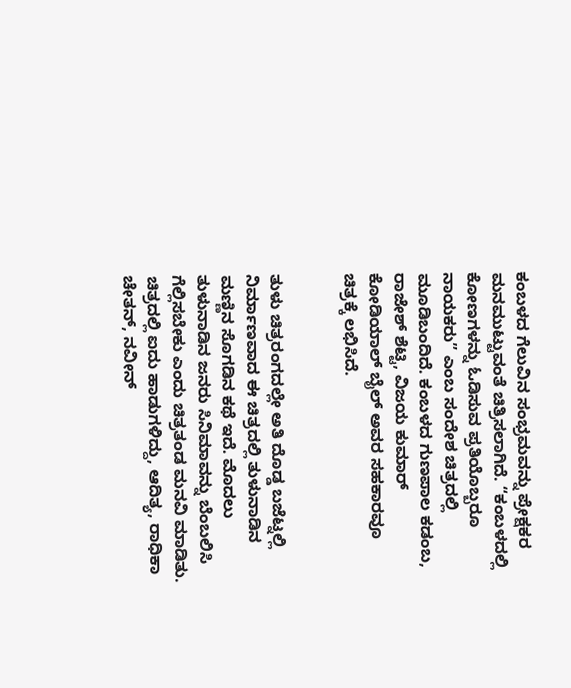ಕಂಬಳದ ಗೆಲುವಿನ ಸಂಭ್ರಮವನ್ನು ಪ್ರೇಕ್ಷಕರ ಮನಮುಟ್ಟುವಂತೆ ಚಿತ್ರಿಸಲಾಗಿದೆ. “ಕಂಬಳದಲ್ಲಿ ಕೋಣಗಳನ್ನು ಓಡಿಸುವ ಪ್ರತಿಯೊಬ್ಬರೂ ನಾಯಕರು” ಎಂಬ ಸಂದೇಶ ಚಿತ್ರದಲ್ಲಿ ಮೂಡಿಬಂದಿದೆ. ಕಂಬಳದ ಗುಣಪಾಲ ಕಡಂಬ, ರಾಜೇಶ್ ಶೆಟ್ಟಿ, ವಿಜಯ ಕುಮಾರ್ ಕೋಡಿಯಾಲ್ ಬೈಲ್ ಅವರ ಸಹಕಾರವೂ ಚಿತ್ರಕ್ಕೆ ಲಭಿಸಿದೆ.


ತುಳು ಚಿತ್ರರಂಗದಲ್ಲೇ ಅತಿ ದೊಡ್ಡ ಬಜೆಟ್ನಲ್ಲಿ ನಿರ್ಮಾಣವಾದ ಈ ಚಿತ್ರದಲ್ಲಿ ತುಳುನಾಡಿನ ಮಣ್ಣಿನ ಸೊಗಡಿನ ಕಥೆ ಇದೆ. ಮೊದಲು ತುಳುನಾಡಿನ ಜನರು ಸಿನಿಮಾವನ್ನು ಬೆಂಬಲಿಸಿ ಗೆಲ್ಲಿಸಬೇಕು ಎಂದು ಚಿತ್ರತಂಡ ಮನವಿ ಮಾಡಿತು.
ಚಿತ್ರದಲ್ಲಿ ಐದು ಹಾಡುಗಳಿದ್ದು, ಆದಿತ್ಯ, ರಾಧಿಕಾ ಚೇತನ್, ನವೀನ್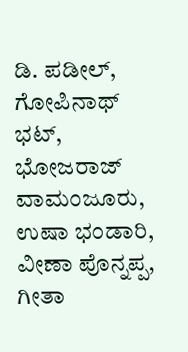ಡಿ. ಪಡೀಲ್, ಗೋಪಿನಾಥ್ ಭಟ್, ಭೋಜರಾಜ್ ವಾಮಂಜೂರು, ಉಷಾ ಭಂಡಾರಿ, ವೀಣಾ ಪೊನ್ನಪ್ಪ, ಗೀತಾ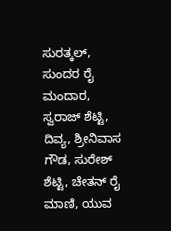ಸುರತ್ಕಲ್, ಸುಂದರ ರೈ ಮಂದಾರ, ಸ್ವರಾಜ್ ಶೆಟ್ಟಿ, ದಿವ್ಯ, ಶ್ರೀನಿವಾಸ ಗೌಡ, ಸುರೇಶ್ ಶೆಟ್ಟಿ, ಚೇತನ್ ರೈ ಮಾಣಿ, ಯುವ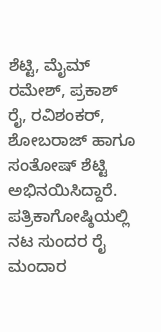ಶೆಟ್ಟಿ, ಮೈಮ್ ರಮೇಶ್, ಪ್ರಕಾಶ್ ರೈ, ರವಿಶಂಕರ್, ಶೋಬರಾಜ್ ಹಾಗೂ ಸಂತೋಷ್ ಶೆಟ್ಟಿ ಅಭಿನಯಿಸಿದ್ದಾರೆ.
ಪತ್ರಿಕಾಗೋಷ್ಠಿಯಲ್ಲಿ ನಟ ಸುಂದರ ರೈ ಮಂದಾರ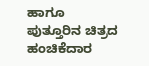ಹಾಗೂ ಪುತ್ತೂರಿನ ಚಿತ್ರದ ಹಂಚಿಕೆದಾರ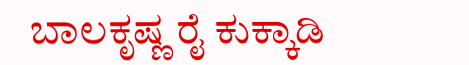ಬಾಲಕೃಷ್ಣ ರೈ ಕುಕ್ಕಾಡಿ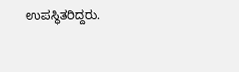ಉಪಸ್ಥಿತರಿದ್ದರು.